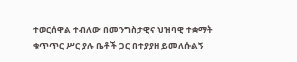ተወርሰዋል ተብለው በመንግስታዊና ህዝባዊ ተቋማት ቁጥጥር ሥር ያሉ ቤቶች ጋር በተያያዘ ይመለሱልኝ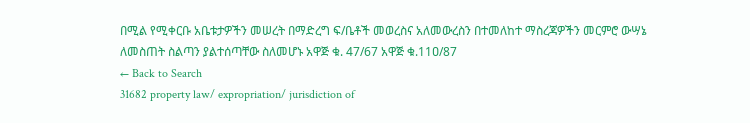በሚል የሚቀርቡ አቤቱታዎችን መሠረት በማድረግ ፍ/ቤቶች መወረስና አለመውረስን በተመለከተ ማስረጃዎችን መርምሮ ውሣኔ ለመስጠት ስልጣን ያልተሰጣቸው ስለመሆኑ አዋጅ ቁ. 47/67 አዋጅ ቁ.11ዐ/87
← Back to Search
31682 property law/ expropriation/ jurisdiction of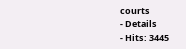courts
- Details
- Hits: 3445